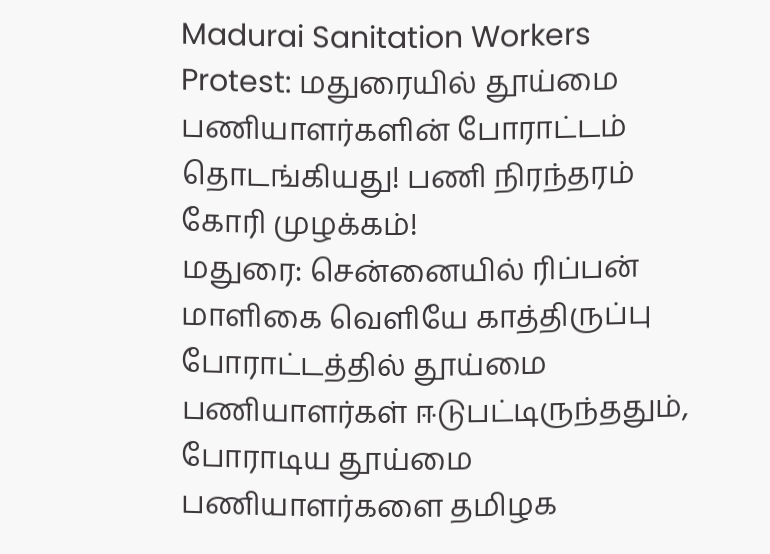Madurai Sanitation Workers Protest: மதுரையில் தூய்மை பணியாளர்களின் போராட்டம் தொடங்கியது! பணி நிரந்தரம் கோரி முழக்கம்!
மதுரை: சென்னையில் ரிப்பன் மாளிகை வெளியே காத்திருப்பு போராட்டத்தில் தூய்மை பணியாளர்கள் ஈடுபட்டிருந்ததும், போராடிய தூய்மை பணியாளர்களை தமிழக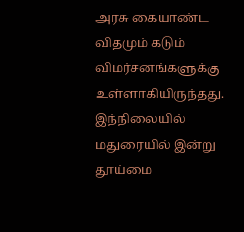அரசு கையாண்ட விதமும் கடும் விமர்சனங்களுக்கு உள்ளாகியிருந்தது. இந்நிலையில் மதுரையில் இன்று தூய்மை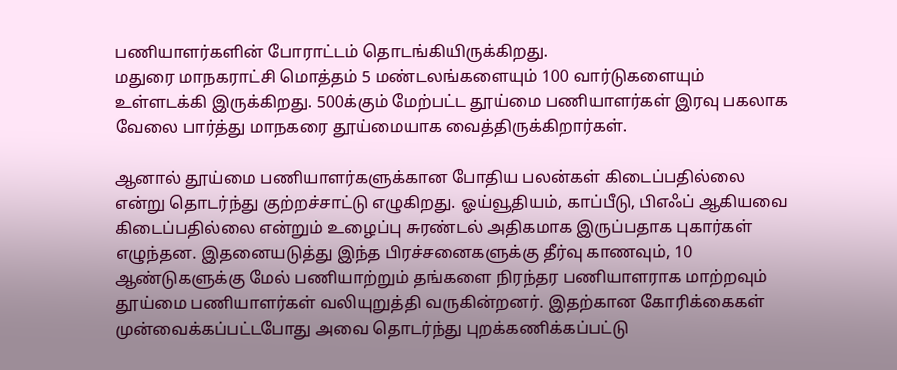பணியாளர்களின் போராட்டம் தொடங்கியிருக்கிறது.
மதுரை மாநகராட்சி மொத்தம் 5 மண்டலங்களையும் 100 வார்டுகளையும் உள்ளடக்கி இருக்கிறது. 500க்கும் மேற்பட்ட தூய்மை பணியாளர்கள் இரவு பகலாக வேலை பார்த்து மாநகரை தூய்மையாக வைத்திருக்கிறார்கள்.

ஆனால் தூய்மை பணியாளர்களுக்கான போதிய பலன்கள் கிடைப்பதில்லை என்று தொடர்ந்து குற்றச்சாட்டு எழுகிறது. ஓய்வூதியம், காப்பீடு, பிஎஃப் ஆகியவை கிடைப்பதில்லை என்றும் உழைப்பு சுரண்டல் அதிகமாக இருப்பதாக புகார்கள் எழுந்தன. இதனையடுத்து இந்த பிரச்சனைகளுக்கு தீர்வு காணவும், 10 ஆண்டுகளுக்கு மேல் பணியாற்றும் தங்களை நிரந்தர பணியாளராக மாற்றவும் தூய்மை பணியாளர்கள் வலியுறுத்தி வருகின்றனர். இதற்கான கோரிக்கைகள் முன்வைக்கப்பட்டபோது அவை தொடர்ந்து புறக்கணிக்கப்பட்டு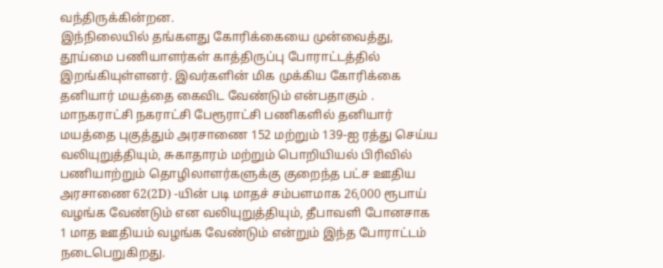வந்திருக்கின்றன.
இந்நிலையில் தங்களது கோரிக்கையை முன்வைத்து, தூய்மை பணியாளர்கள் காத்திருப்பு போராட்டத்தில் இறங்கியுள்ளனர். இவர்களின் மிக முக்கிய கோரிக்கை தனியார் மயத்தை கைவிட வேண்டும் என்பதாகும் .
மாநகராட்சி நகராட்சி பேரூராட்சி பணிகளில் தனியார் மயத்தை புகுத்தும் அரசாணை 152 மற்றும் 139-ஐ ரத்து செய்ய வலியுறுத்தியும், சுகாதாரம் மற்றும் பொறியியல் பிரிவில் பணியாற்றும் தொழிலாளர்களுக்கு குறைந்த பட்ச ஊதிய அரசாணை 62(2D) -யின் படி மாதச் சம்பளமாக 26,000 ரூபாய் வழங்க வேண்டும் என வலியுறுத்தியும், தீபாவளி போனசாக 1 மாத ஊதியம் வழங்க வேண்டும் என்றும் இந்த போராட்டம் நடைபெறுகிறது.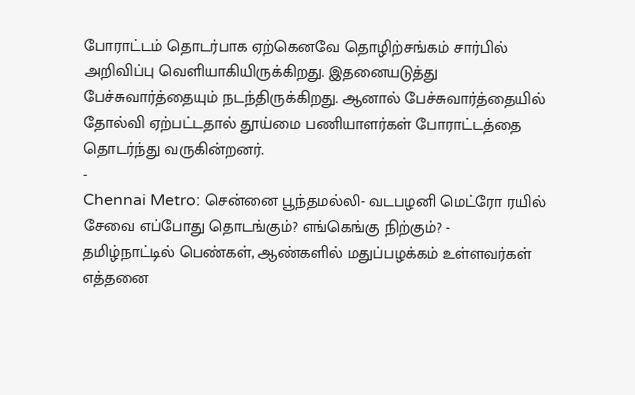போராட்டம் தொடர்பாக ஏற்கெனவே தொழிற்சங்கம் சார்பில் அறிவிப்பு வெளியாகியிருக்கிறது. இதனையடுத்து பேச்சுவார்த்தையும் நடந்திருக்கிறது. ஆனால் பேச்சுவார்த்தையில் தோல்வி ஏற்பட்டதால் தூய்மை பணியாளர்கள் போராட்டத்தை தொடர்ந்து வருகின்றனர்.
-
Chennai Metro: சென்னை பூந்தமல்லி- வடபழனி மெட்ரோ ரயில் சேவை எப்போது தொடங்கும்? எங்கெங்கு நிற்கும்? -
தமிழ்நாட்டில் பெண்கள், ஆண்களில் மதுப்பழக்கம் உள்ளவர்கள் எத்தனை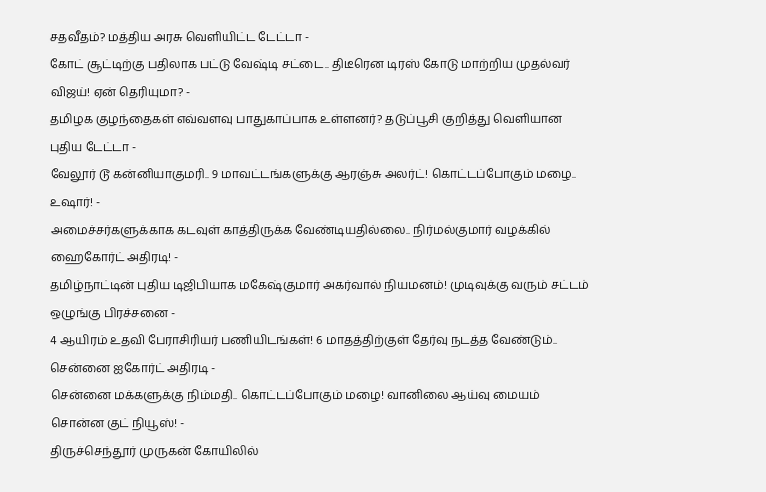சதவீதம்? மத்திய அரசு வெளியிட்ட டேட்டா -
கோட் சூட்டிற்கு பதிலாக பட்டு வேஷ்டி சட்டை.. திடீரென டிரஸ் கோடு மாற்றிய முதல்வர் விஜய்! ஏன் தெரியுமா? -
தமிழக குழந்தைகள் எவ்வளவு பாதுகாப்பாக உள்ளனர்? தடுப்பூசி குறித்து வெளியான புதிய டேட்டா -
வேலூர் டூ கன்னியாகுமரி.. 9 மாவட்டங்களுக்கு ஆரஞ்சு அலர்ட்! கொட்டப்போகும் மழை.. உஷார்! -
அமைச்சர்களுக்காக கடவுள் காத்திருக்க வேண்டியதில்லை.. நிர்மல்குமார் வழக்கில் ஹைகோர்ட் அதிரடி! -
தமிழ்நாட்டின் புதிய டிஜிபியாக மகேஷ்குமார் அகர்வால் நியமனம்! முடிவுக்கு வரும் சட்டம் ஒழுங்கு பிரச்சனை -
4 ஆயிரம் உதவி பேராசிரியர் பணியிடங்கள்! 6 மாதத்திற்குள் தேர்வு நடத்த வேண்டும்.. சென்னை ஐகோர்ட் அதிரடி -
சென்னை மக்களுக்கு நிம்மதி.. கொட்டப்போகும் மழை! வானிலை ஆய்வு மையம் சொன்ன குட் நியூஸ்! -
திருச்செந்தூர் முருகன் கோயிலில்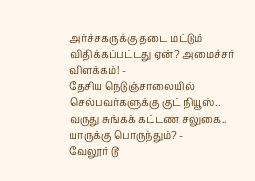அர்ச்சகருக்கு தடை மட்டும் விதிக்கப்பட்டது ஏன்? அமைச்சர் விளக்கம்! -
தேசிய நெடுஞ்சாலையில் செல்பவர்களுக்கு குட் நியூஸ்.. வருது சுங்கக் கட்டண சலுகை.. யாருக்கு பொருந்தும்? -
வேலூர் டூ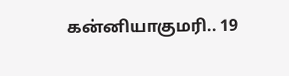கன்னியாகுமரி.. 19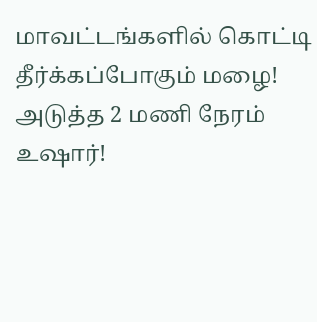மாவட்டங்களில் கொட்டி தீர்க்கப்போகும் மழை! அடுத்த 2 மணி நேரம் உஷார்!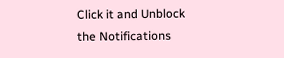Click it and Unblock the Notifications